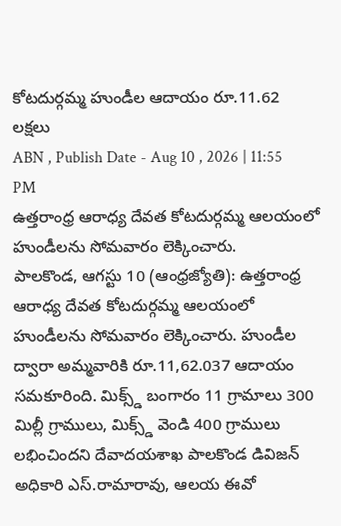కోటదుర్గమ్మ హుండీల ఆదాయం రూ.11.62 లక్షలు
ABN , Publish Date - Aug 10 , 2026 | 11:55 PM
ఉత్తరాంధ్ర ఆరాధ్య దేవత కోటదుర్గమ్మ ఆలయంలో హుండీలను సోమవారం లెక్కించారు.
పాలకొండ, ఆగస్టు 10 (ఆంధ్రజ్యోతి): ఉత్తరాంధ్ర ఆరాధ్య దేవత కోటదుర్గమ్మ ఆలయంలో హుండీలను సోమవారం లెక్కించారు. హుండీల ద్వారా అమ్మవారికి రూ.11,62.037 ఆదాయం సమకూరింది. మిక్స్డ్ బంగారం 11 గ్రామాలు 300 మిల్లీ గ్రాములు, మిక్స్డ్ వెండి 400 గ్రాములు లభించిందని దేవాదయశాఖ పాలకొండ డివిజన్ అధికారి ఎస్.రామారావు, ఆలయ ఈవో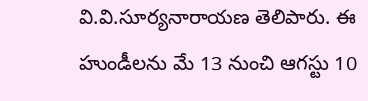వి.వి.సూర్యనారాయణ తెలిపారు. ఈ హుండీలను మే 13 నుంచి ఆగస్టు 10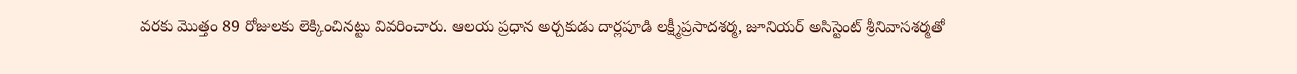వరకు మొత్తం 89 రోజులకు లెక్కించినట్టు వివరించారు. ఆలయ ప్రధాన అర్చకుడు దార్లపూడి లక్ష్మీప్రసాదశర్మ, జూనియర్ అసిస్టెంట్ శ్రీనివాసశర్మతో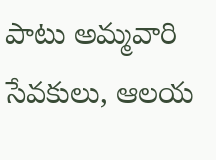పాటు అమ్మవారి సేవకులు, ఆలయ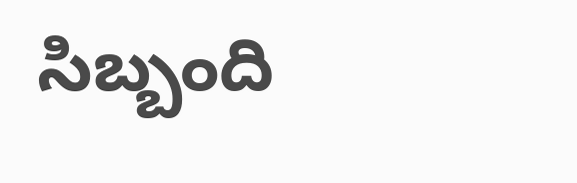సిబ్బంది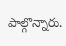పాల్గొన్నారు.